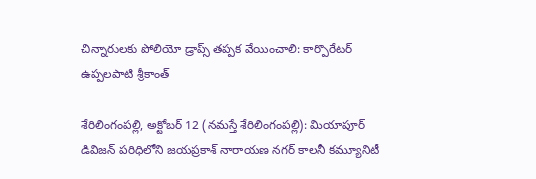చిన్నారుల‌కు పోలియో డ్రాప్స్ త‌ప్ప‌క వేయించాలి: కార్పొరేటర్ ఉప్పలపాటి శ్రీకాంత్

శేరిలింగంప‌ల్లి, అక్టోబర్ 12 (న‌మ‌స్తే శేరిలింగంప‌ల్లి): మియాపూర్ డివిజన్ పరిధిలోని జయప్రకాశ్ నారాయణ నగర్ కాలనీ కమ్యూనిటీ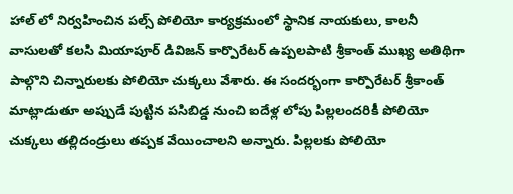హాల్ లో నిర్వహించిన పల్స్ పోలియో కార్యక్రమంలో స్థానిక నాయకులు, కాలనీ వాసులతో కలసి మియాపూర్ డివిజన్ కార్పొరేటర్ ఉప్పలపాటి శ్రీకాంత్ ముఖ్య అతిథిగా పాల్గొని చిన్నారులకు పోలియో చుక్కలు వేశారు. ఈ సందర్భంగా కార్పొరేటర్ శ్రీకాంత్ మాట్లాడుతూ అప్పుడే పుట్టిన పసిబిడ్డ నుంచి ఐదేళ్ల లోపు పిల్లలందరికీ పోలియో చుక్కలు తల్లిదండ్రులు తప్పక వేయించాలని అన్నారు. పిల్లలకు పోలియో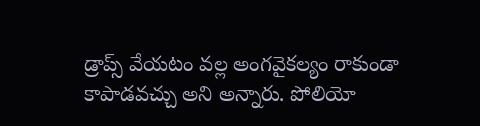డ్రాప్స్ వేయటం వల్ల అంగవైకల్యం రాకుండా కాపాడవచ్చు అని అన్నారు. పోలియో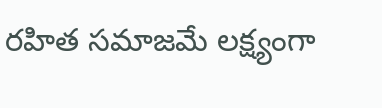రహిత సమాజమే లక్ష్యంగా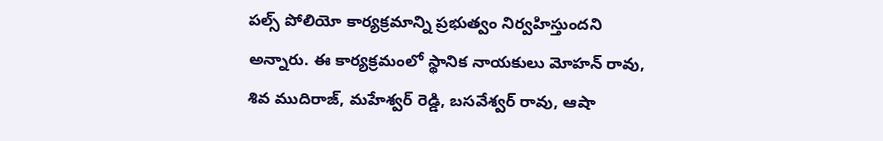పల్స్‌ పోలియో కార్యక్రమాన్ని ప్రభుత్వం నిర్వహిస్తుందని అన్నారు. ఈ కార్యక్రమంలో స్థానిక నాయకులు మోహన్ రావు, శివ ముదిరాజ్, మహేశ్వర్ రెడ్డి, బసవేశ్వర్ రావు, ఆషా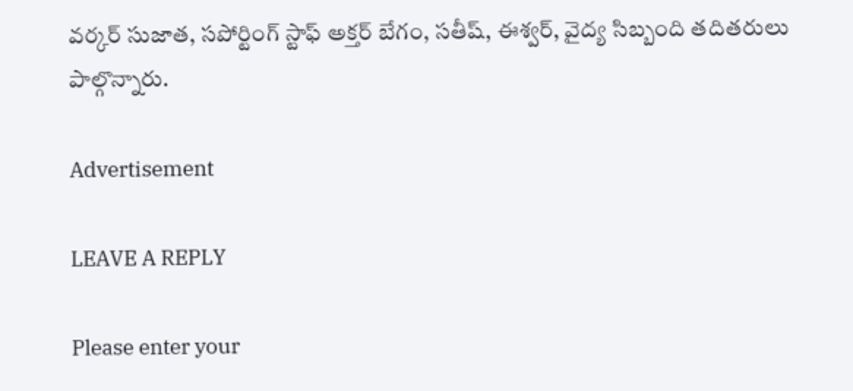వర్కర్ సుజాత, సపోర్టింగ్ స్టాఫ్‌ అక్తర్ బేగం, సతీష్, ఈశ్వర్, వైద్య సిబ్బంది తదితరులు పాల్గొన్నారు.

Advertisement

LEAVE A REPLY

Please enter your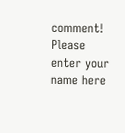comment!
Please enter your name here